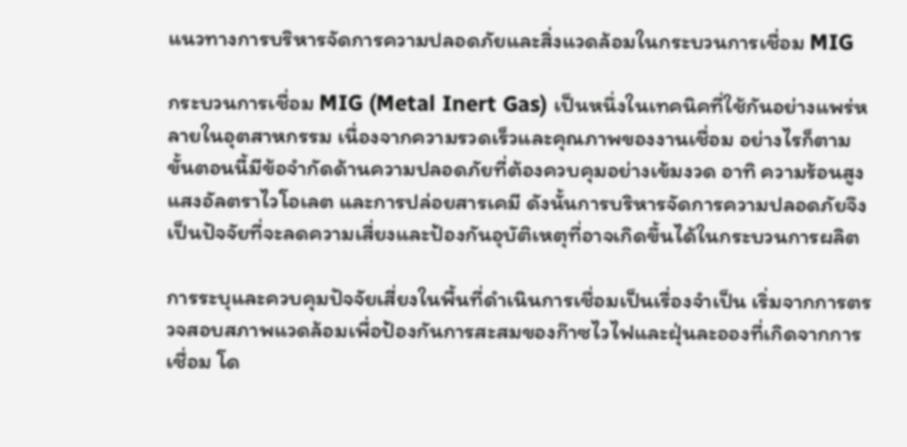แนวทางการบริหารจัดการความปลอดภัยและสิ่งแวดล้อมในกระบวนการเชื่อม MIG

กระบวนการเชื่อม MIG (Metal Inert Gas) เป็นหนึ่งในเทคนิคที่ใช้กันอย่างแพร่หลายในอุตสาหกรรม เนื่องจากความรวดเร็วและคุณภาพของงานเชื่อม อย่างไรก็ตาม ขั้นตอนนี้มีข้อจำกัดด้านความปลอดภัยที่ต้องควบคุมอย่างเข้มงวด อาทิ ความร้อนสูง แสงอัลตราไวโอเลต และการปล่อยสารเคมี ดังนั้นการบริหารจัดการความปลอดภัยจึงเป็นปัจจัยที่จะลดความเสี่ยงและป้องกันอุบัติเหตุที่อาจเกิดขึ้นได้ในกระบวนการผลิต

การระบุและควบคุมปัจจัยเสี่ยงในพื้นที่ดำเนินการเชื่อมเป็นเรื่องจำเป็น เริ่มจากการตรวจสอบสภาพแวดล้อมเพื่อป้องกันการสะสมของก๊าซไวไฟและฝุ่นละอองที่เกิดจากการเชื่อม โด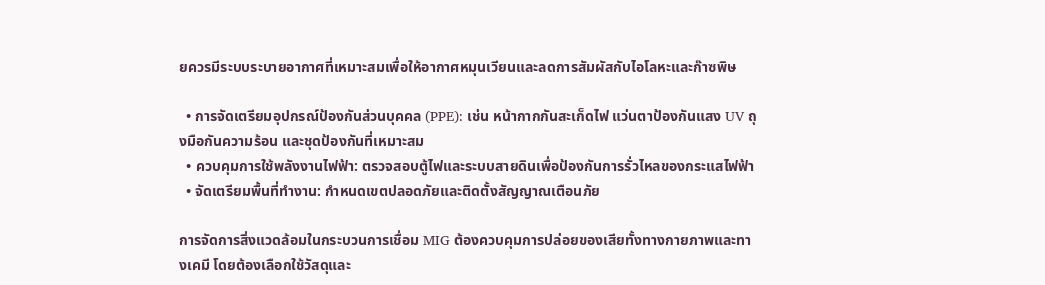ยควรมีระบบระบายอากาศที่เหมาะสมเพื่อให้อากาศหมุนเวียนและลดการสัมผัสกับไอโลหะและก๊าซพิษ

  • การจัดเตรียมอุปกรณ์ป้องกันส่วนบุคคล (PPE): เช่น หน้ากากกันสะเก็ดไฟ แว่นตาป้องกันแสง UV ถุงมือกันความร้อน และชุดป้องกันที่เหมาะสม
  • ควบคุมการใช้พลังงานไฟฟ้า: ตรวจสอบตู้ไฟและระบบสายดินเพื่อป้องกันการรั่วไหลของกระแสไฟฟ้า
  • จัดเตรียมพื้นที่ทำงาน: กำหนดเขตปลอดภัยและติดตั้งสัญญาณเตือนภัย

การจัดการสิ่งแวดล้อมในกระบวนการเชื่อม MIG ต้องควบคุมการปล่อยของเสียทั้งทางกายภาพและทางเคมี โดยต้องเลือกใช้วัสดุและ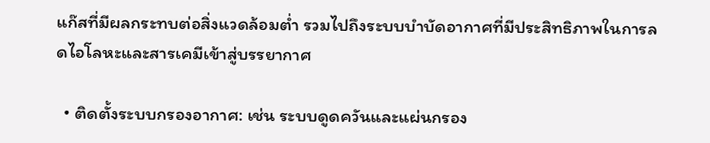แก๊สที่มีผลกระทบต่อสิ่งแวดล้อมต่ำ รวมไปถึงระบบบำบัดอากาศที่มีประสิทธิภาพในการลดไอโลหะและสารเคมีเข้าสู่บรรยากาศ

  • ติดตั้งระบบกรองอากาศ: เช่น ระบบดูดควันและแผ่นกรอง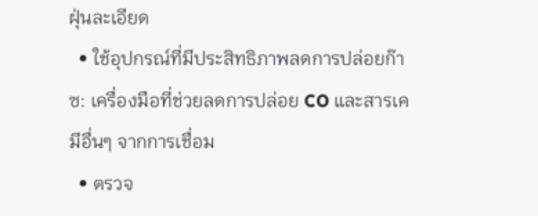ฝุ่นละเอียด
  • ใช้อุปกรณ์ที่มีประสิทธิภาพลดการปล่อยก๊าซ: เครื่องมือที่ช่วยลดการปล่อย CO และสารเคมีอื่นๆ จากการเชื่อม
  • ตรวจ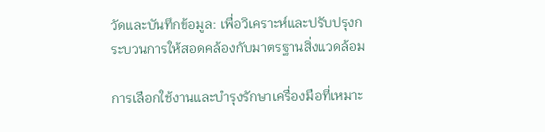วัดและบันทึกข้อมูล: เพื่อวิเคราะห์และปรับปรุงกระบวนการให้สอดคล้องกับมาตรฐานสิ่งแวดล้อม

การเลือกใช้งานและบำรุงรักษาเครื่องมือที่เหมาะ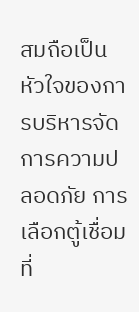สมถือเป็นหัวใจของการบริหารจัดการความปลอดภัย การเลือกตู้เชื่อมที่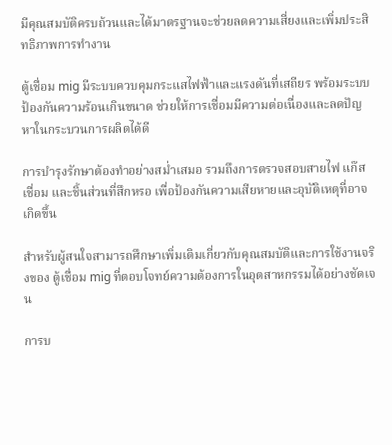มีคุณสมบัติครบถ้วนและได้มาตรฐานจะช่วยลดความเสี่ยงและเพิ่มประสิทธิภาพการทำงาน

ตู้เชื่อม mig มีระบบควบคุมกระแสไฟฟ้าและแรงดันที่เสถียร พร้อมระบบป้องกันความร้อนเกินขนาด ช่วยให้การเชื่อมมีความต่อเนื่องและลดปัญหาในกระบวนการผลิตได้ดี

การบำรุงรักษาต้องทำอย่างสม่ำเสมอ รวมถึงการตรวจสอบสายไฟ แก๊สเชื่อม และชิ้นส่วนที่สึกหรอ เพื่อป้องกันความเสียหายและอุบัติเหตุที่อาจเกิดขึ้น

สำหรับผู้สนใจสามารถศึกษาเพิ่มเติมเกี่ยวกับคุณสมบัติและการใช้งานจริงของ ตู้เชื่อม mig ที่ตอบโจทย์ความต้องการในอุตสาหกรรมได้อย่างชัดเจน

การบ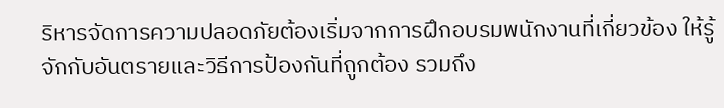ริหารจัดการความปลอดภัยต้องเริ่มจากการฝึกอบรมพนักงานที่เกี่ยวข้อง ให้รู้จักกับอันตรายและวิธีการป้องกันที่ถูกต้อง รวมถึง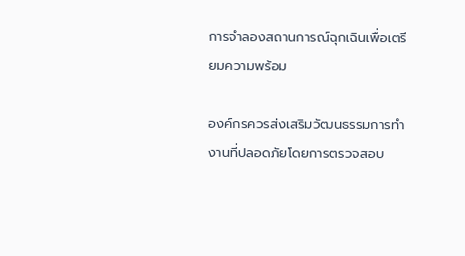การจำลองสถานการณ์ฉุกเฉินเพื่อเตรียมความพร้อม

องค์กรควรส่งเสริมวัฒนธรรมการทำงานที่ปลอดภัยโดยการตรวจสอบ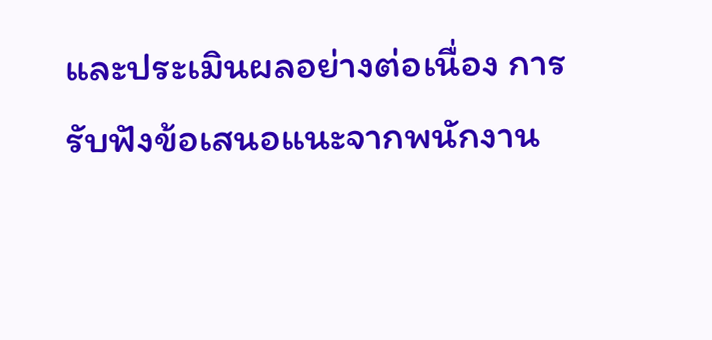และประเมินผลอย่างต่อเนื่อง การรับฟังข้อเสนอแนะจากพนักงาน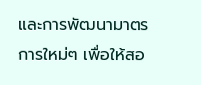และการพัฒนามาตรการใหม่ๆ เพื่อให้สอ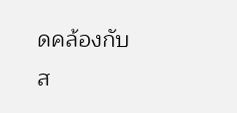ดคล้องกับส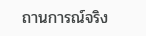ถานการณ์จริง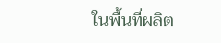ในพื้นที่ผลิต